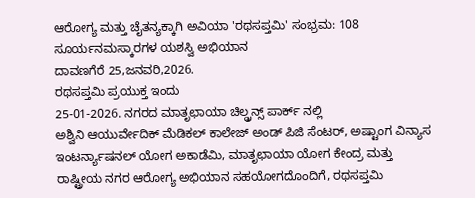ಆರೋಗ್ಯ ಮತ್ತು ಚೈತನ್ಯಕ್ಕಾಗಿ ಅವಿಯಾ 'ರಥಸಪ್ತಮಿ' ಸಂಭ್ರಮ: 108 ಸೂರ್ಯನಮಸ್ಕಾರಗಳ ಯಶಸ್ವಿ ಅಭಿಯಾನ
ದಾವಣಗೆರೆ 25,ಜನವರಿ,2026.
ರಥಸಪ್ತಮಿ ಪ್ರಯುಕ್ತ ಇಂದು
25-01-2026. ನಗರದ ಮಾತೃಛಾಯಾ ಚಿಲ್ಡ್ರನ್ಸ್ ಪಾರ್ಕ್ ನಲ್ಲಿ
ಅಶ್ವಿನಿ ಆಯುರ್ವೇದಿಕ್ ಮೆಡಿಕಲ್ ಕಾಲೇಜ್ ಅಂಡ್ ಪಿಜಿ ಸೆಂಟರ್, ಅಷ್ಟಾಂಗ ವಿನ್ಯಾಸ ಇಂಟರ್ನ್ಯಾಷನಲ್ ಯೋಗ ಅಕಾಡೆಮಿ, ಮಾತೃಛಾಯಾ ಯೋಗ ಕೇಂದ್ರ ಮತ್ತು ರಾಷ್ಟ್ರೀಯ ನಗರ ಆರೋಗ್ಯ ಅಭಿಯಾನ ಸಹಯೋಗದೊಂದಿಗೆ, ರಥಸಪ್ತಮಿ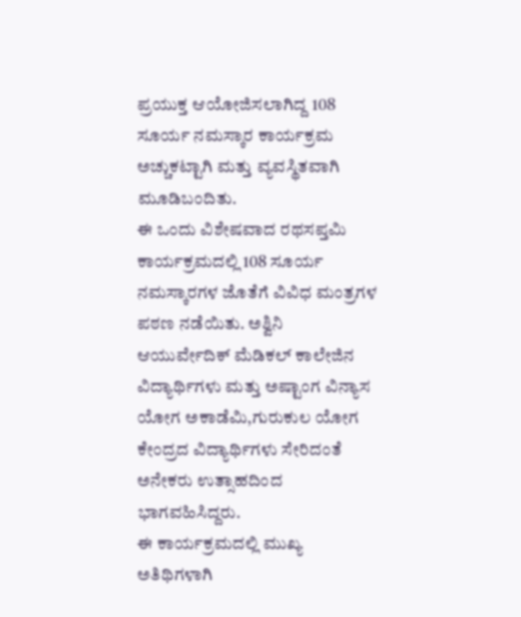ಪ್ರಯುಕ್ತ ಆಯೋಜಿಸಲಾಗಿದ್ದ 108 ಸೂರ್ಯ ನಮಸ್ಕಾರ ಕಾರ್ಯಕ್ರಮ ಅಚ್ಚುಕಟ್ಟಾಗಿ ಮತ್ತು ವ್ಯವಸ್ಥಿತವಾಗಿ ಮೂಡಿಬಂದಿತು.
ಈ ಒಂದು ವಿಶೇಷವಾದ ರಥಸಪ್ತಮಿ ಕಾರ್ಯಕ್ರಮದಲ್ಲಿ 108 ಸೂರ್ಯ ನಮಸ್ಕಾರಗಳ ಜೊತೆಗೆ ವಿವಿಧ ಮಂತ್ರಗಳ ಪಠಣ ನಡೆಯಿತು. ಅಶ್ವಿನಿ ಆಯುರ್ವೇದಿಕ್ ಮೆಡಿಕಲ್ ಕಾಲೇಜಿನ ವಿದ್ಯಾರ್ಥಿಗಳು ಮತ್ತು ಅಷ್ಟಾಂಗ ವಿನ್ಯಾಸ ಯೋಗ ಅಕಾಡೆಮಿ,ಗುರುಕುಲ ಯೋಗ ಕೇಂದ್ರದ ವಿದ್ಯಾರ್ಥಿಗಳು ಸೇರಿದಂತೆ ಅನೇಕರು ಉತ್ಸಾಹದಿಂದ ಭಾಗವಹಿಸಿದ್ದರು.
ಈ ಕಾರ್ಯಕ್ರಮದಲ್ಲಿ ಮುಖ್ಯ ಅತಿಥಿಗಳಾಗಿ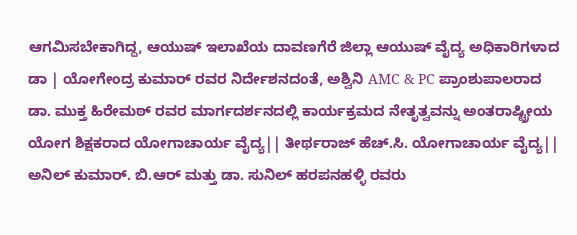ಆಗಮಿಸಬೇಕಾಗಿದ್ದ, ಆಯುಷ್ ಇಲಾಖೆಯ ದಾವಣಗೆರೆ ಜಿಲ್ಲಾ ಆಯುಷ್ ವೈದ್ಯ ಅಧಿಕಾರಿಗಳಾದ ಡಾ | ಯೋಗೇಂದ್ರ ಕುಮಾರ್ ರವರ ನಿರ್ದೇಶನದಂತೆ, ಅಶ್ವಿನಿ AMC & PC ಪ್ರಾಂಶುಪಾಲರಾದ ಡಾ. ಮುಕ್ತ ಹಿರೇಮಠ್ ರವರ ಮಾರ್ಗದರ್ಶನದಲ್ಲಿ ಕಾರ್ಯಕ್ರಮದ ನೇತೃತ್ವವನ್ನು ಅಂತರಾಷ್ಟ್ರೀಯ ಯೋಗ ಶಿಕ್ಷಕರಾದ ಯೋಗಾಚಾರ್ಯ ವೈದ್ಯ|| ತೀರ್ಥರಾಜ್ ಹೆಚ್.ಸಿ. ಯೋಗಾಚಾರ್ಯ ವೈದ್ಯ|| ಅನಿಲ್ ಕುಮಾರ್. ಬಿ.ಆರ್ ಮತ್ತು ಡಾ. ಸುನಿಲ್ ಹರಪನಹಳ್ಳಿ ರವರು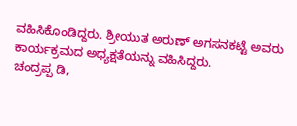ವಹಿಸಿಕೊಂಡಿದ್ದರು. ಶ್ರೀಯುತ ಅರುಣ್ ಅಗಸನಕಟ್ಟೆ ಅವರು ಕಾರ್ಯಕ್ರಮದ ಅಧ್ಯಕ್ಷತೆಯನ್ನು ವಹಿಸಿದ್ದರು.
ಚಂದ್ರಪ್ಪ ಡಿ,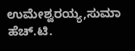ಉಮೇಶ್ವರಯ್ಯ,ಸುಮಾ ಹೆಚ್.ಟಿ.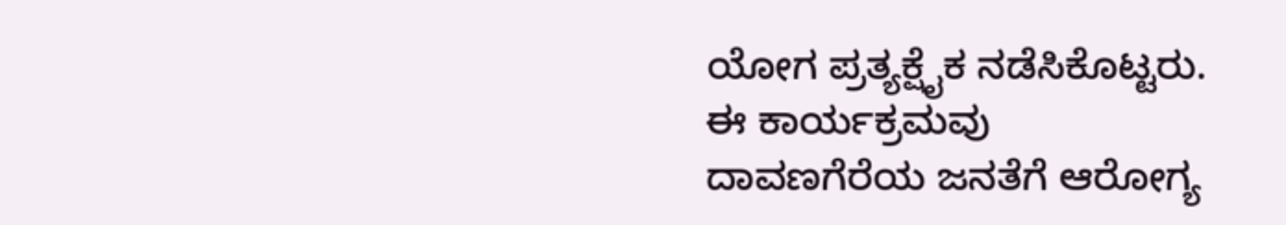ಯೋಗ ಪ್ರತ್ಯಕ್ಷೈಕ ನಡೆಸಿಕೊಟ್ಟರು.
ಈ ಕಾರ್ಯಕ್ರಮವು ದಾವಣಗೆರೆಯ ಜನತೆಗೆ ಆರೋಗ್ಯ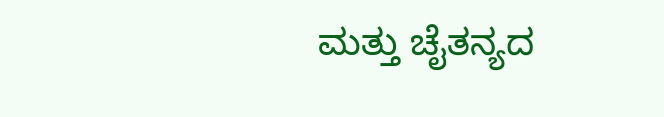ಮತ್ತು ಚೈತನ್ಯದ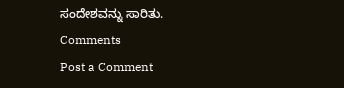ಸಂದೇಶವನ್ನು ಸಾರಿತು.
Comments
Post a Comment